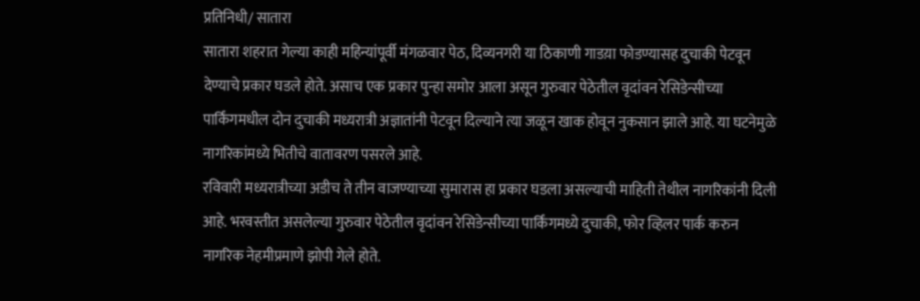प्रतिनिधी/ सातारा
सातारा शहरात गेल्या काही महिन्यांपूर्वी मंगळवार पेठ, दिव्यनगरी या ठिकाणी गाडय़ा फोडण्यासह दुचाकी पेटवून देण्याचे प्रकार घडले होते. असाच एक प्रकार पुन्हा समोर आला असून गुरुवार पेठेतील वृदांवन रेसिडेन्सीच्या पार्किंगमधील दोन दुचाकी मध्यरात्री अज्ञातांनी पेटवून दिल्याने त्या जळून खाक होवून नुकसान झाले आहे. या घटनेमुळे नागरिकांमध्ये भितीचे वातावरण पसरले आहे.
रविवारी मध्यरात्रीच्या अडीच ते तीन वाजण्याच्या सुमारास हा प्रकार घडला असल्याची माहिती तेथील नागरिकांनी दिली आहे. भरवस्तीत असलेल्या गुरुवार पेठेतील वृदांवन रेसिडेन्सीच्या पार्किंगमध्ये दुचाकी, फोर व्हिलर पार्क करुन नागरिक नेहमीप्रमाणे झोपी गेले होते.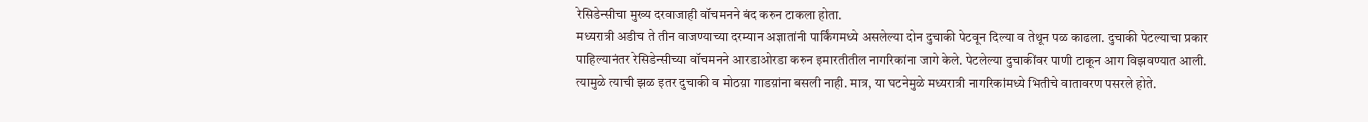रेसिडेन्सीचा मुख्य दरवाजाही वॉचमनने बंद करुन टाकला होता.
मध्यरात्री अडीच ते तीन वाजण्याच्या दरम्यान अज्ञातांनी पार्किंगमध्ये असलेल्या दोन दुचाकी पेटवून दिल्या व तेथून पळ काढला. दुचाकी पेटल्याचा प्रकार पाहिल्यानंतर रेसिडेन्सीच्या वॉचमनने आरडाओरडा करुन इमारतीतील नागरिकांना जागे केले. पेटलेल्या दुचाकींवर पाणी टाकून आग विझवण्यात आली. त्यामुळे त्याची झळ इतर दुचाकी व मोठय़ा गाडय़ांना बसली नाही. मात्र, या घटनेमुळे मध्यरात्री नागरिकांमध्ये भितीचे वातावरण पसरले होते.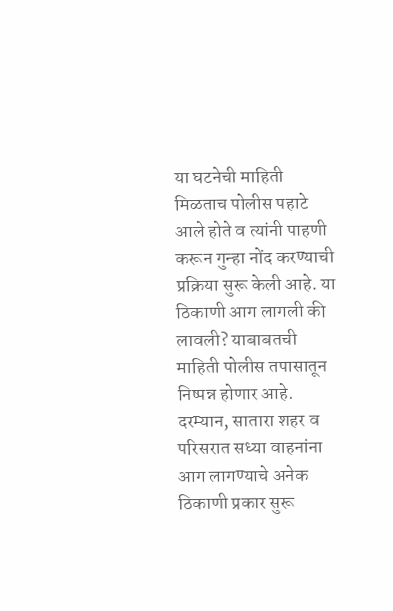या घटनेची माहिती मिळताच पोलीस पहाटे आले होते व त्यांनी पाहणी करून गुन्हा नोंद करण्याची प्रक्रिया सुरू केली आहे. या ठिकाणी आग लागली की लावली? याबाबतची माहिती पोलीस तपासातून निष्पन्न होणार आहे. दरम्यान, सातारा शहर व परिसरात सध्या वाहनांना आग लागण्याचे अनेक ठिकाणी प्रकार सुरू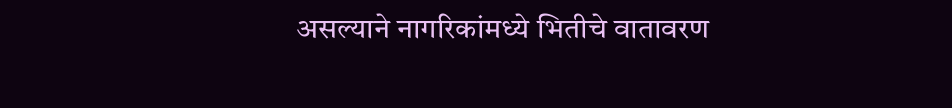असल्याने नागरिकांमध्ये भितीचे वातावरण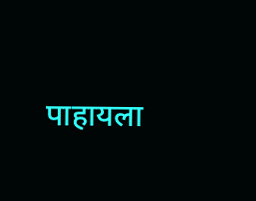पाहायला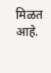मिळत आहे.